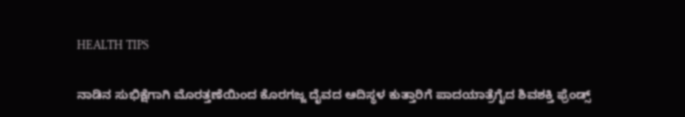HEALTH TIPS

ನಾಡಿನ ಸುಭಿಕ್ಷೆಗಾಗಿ ಮೊರತ್ತಣೆಯಿಂದ ಕೊರಗಜ್ಜ ದೈವದ ಆದಿಸ್ಥಳ ಕುತ್ತಾರಿಗೆ ಪಾದಯಾತ್ರೆಗೈದ ಶಿವಶಕ್ತಿ ಫ್ರೆಂಡ್ಸ್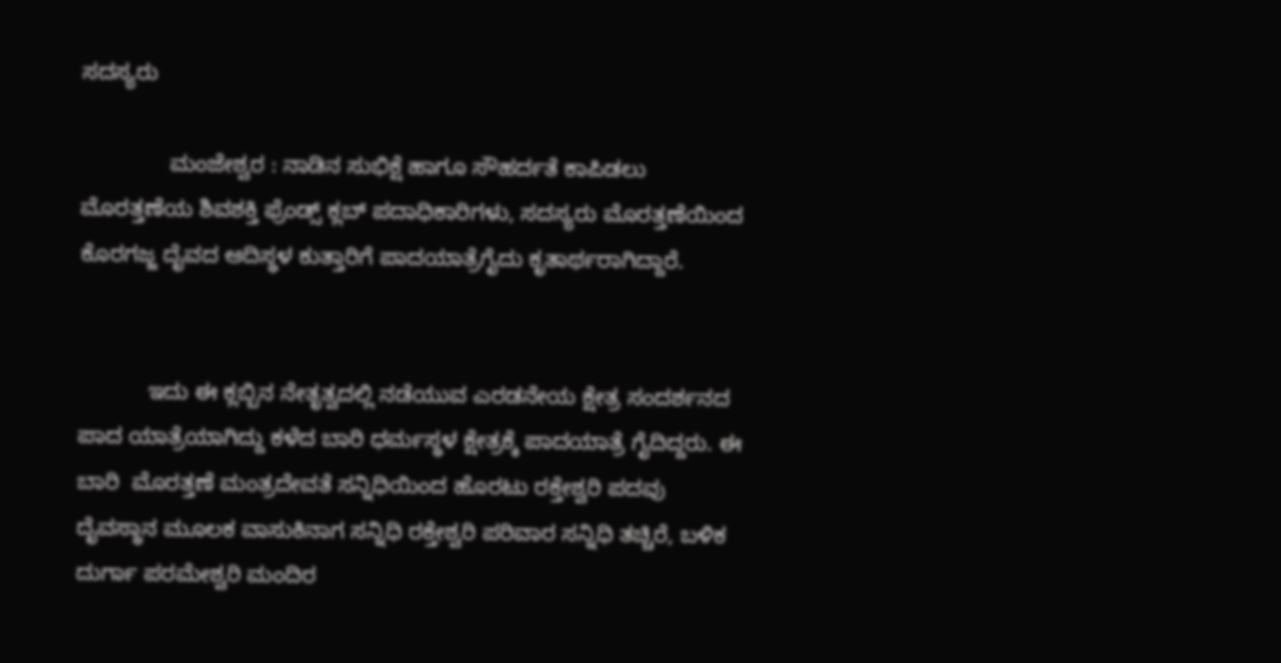ಸದಸ್ಯರು

              ಮಂಜೇಶ್ವರ : ನಾಡಿನ ಸುಭಿಕ್ಷೆ ಹಾಗೂ ಸೌಹರ್ದತೆ ಕಾಪಿಡಲು ಮೊರತ್ತಣೆಯ ಶಿವಶಕ್ತಿ ಫ್ರೆಂಡ್ಸ್ ಕ್ಲಬ್ ಪದಾಧಿಕಾರಿಗಳು, ಸದಸ್ಯರು ಮೊರತ್ತಣೆಯಿಂದ ಕೊರಗಜ್ಜ ದೈವದ ಆದಿಸ್ಥಳ ಕುತ್ತಾರಿಗೆ ಪಾದಯಾತ್ರೆಗೈದು ಕೃತಾರ್ಥರಾಗಿದ್ದಾರೆ.


           ಇದು ಈ ಕ್ಲಬ್ಬಿನ ನೇತೃತ್ವದಲ್ಲಿ ನಡೆಯುವ ಎರಡನೇಯ ಕ್ಷೇತ್ರ ಸಂದರ್ಶನದ ಪಾದ ಯಾತ್ರೆಯಾಗಿದ್ದು ಕಳೆದ ಬಾರಿ ಧರ್ಮಸ್ಥಳ ಕ್ಷೇತ್ರಕ್ಕೆ ಪಾದಯಾತ್ರೆ ಗೈದಿದ್ದರು. ಈ ಬಾರಿ  ಮೊರತ್ತಣೆ ಮಂತ್ರದೇವತೆ ಸನ್ನಿಧಿಯಿಂದ ಹೊರಟು ರಕ್ತೇಶ್ವರಿ ಪದವು ದೈವಸ್ಥಾನ ಮೂಲಕ ವಾಸುಕಿನಾಗ ಸನ್ನಿಧಿ ರಕ್ತೇಶ್ವರಿ ಪರಿವಾರ ಸನ್ನಿಧಿ ತಚ್ಚಿರೆ, ಬಳಿಕ ದುರ್ಗಾ ಪರಮೇಶ್ವರಿ ಮಂದಿರ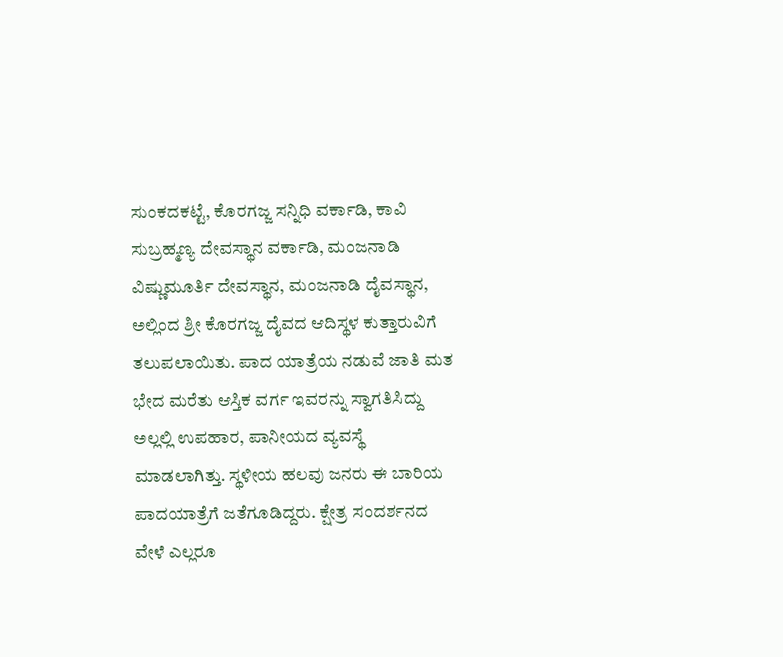ಸುಂಕದಕಟ್ಟೆ, ಕೊರಗಜ್ಜ ಸನ್ನಿಧಿ ವರ್ಕಾಡಿ, ಕಾವಿ ಸುಬ್ರಹ್ಮಣ್ಯ ದೇವಸ್ಥಾನ ವರ್ಕಾಡಿ, ಮಂಜನಾಡಿ ವಿಷ್ಣುಮೂರ್ತಿ ದೇವಸ್ಥಾನ, ಮಂಜನಾಡಿ ದೈವಸ್ಥಾನ, ಅಲ್ಲಿಂದ ಶ್ರೀ ಕೊರಗಜ್ಜ ದೈವದ ಆದಿಸ್ಥಳ ಕುತ್ತಾರುವಿಗೆ ತಲುಪಲಾಯಿತು. ಪಾದ ಯಾತ್ರೆಯ ನಡುವೆ ಜಾತಿ ಮತ ಭೇದ ಮರೆತು ಆಸ್ತಿಕ ವರ್ಗ ಇವರನ್ನು ಸ್ವಾಗತಿಸಿದ್ದು ಅಲ್ಲಲ್ಲಿ ಉಪಹಾರ, ಪಾನೀಯದ ವ್ಯವಸ್ಥೆ ಮಾಡಲಾಗಿತ್ತು. ಸ್ಥಳೀಯ ಹಲವು ಜನರು ಈ ಬಾರಿಯ ಪಾದಯಾತ್ರೆಗೆ ಜತೆಗೂಡಿದ್ದರು. ಕ್ಷೇತ್ರ ಸಂದರ್ಶನದ ವೇಳೆ ಎಲ್ಲರೂ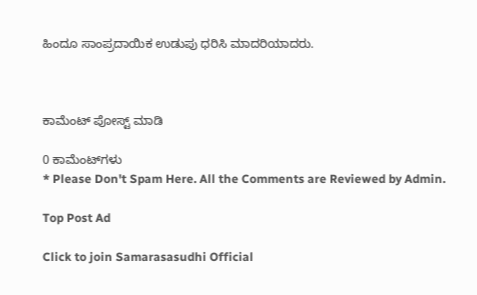ಹಿಂದೂ ಸಾಂಪ್ರದಾಯಿಕ ಉಡುಪು ಧರಿಸಿ ಮಾದರಿಯಾದರು.



ಕಾಮೆಂಟ್‌‌ ಪೋಸ್ಟ್‌ ಮಾಡಿ

0 ಕಾಮೆಂಟ್‌ಗಳು
* Please Don't Spam Here. All the Comments are Reviewed by Admin.

Top Post Ad

Click to join Samarasasudhi Official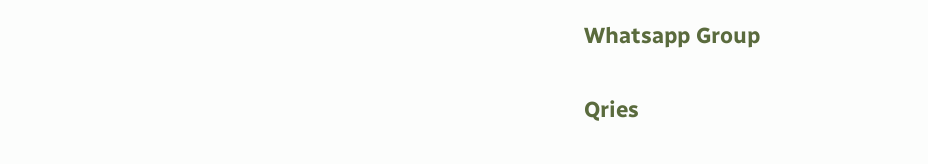Whatsapp Group

Qries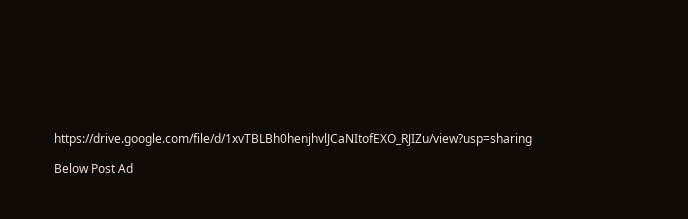https://drive.google.com/file/d/1xvTBLBh0henjhvlJCaNItofEXO_RJIZu/view?usp=sharing

Below Post Ad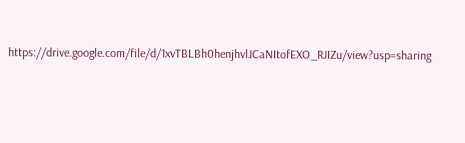https://drive.google.com/file/d/1xvTBLBh0henjhvlJCaNItofEXO_RJIZu/view?usp=sharing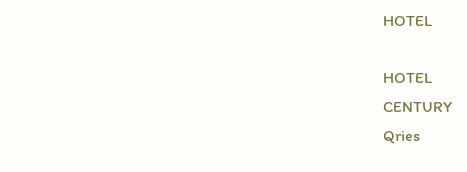HOTEL

HOTEL
CENTURY
Qries